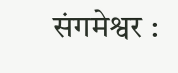संगमेश्वर :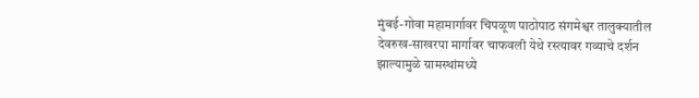मुंबई-गोवा महामार्गावर चिपळूण पाठोपाठ संगमेश्वर तालुक्यातील देवरुख-साखरपा मार्गावर चाफवली येथे रस्त्यावर गव्याचे दर्शन झाल्यामुळे ग्रामस्थांमध्ये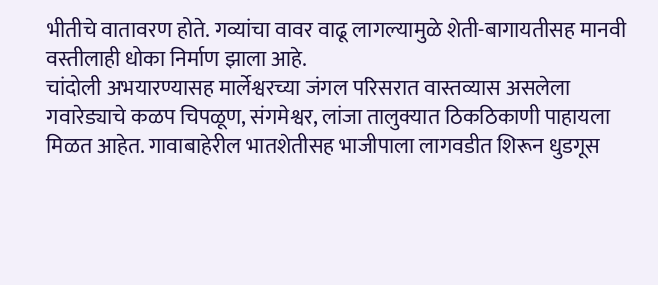भीतीचे वातावरण होते. गव्यांचा वावर वाढू लागल्यामुळे शेती-बागायतीसह मानवी वस्तीलाही धोका निर्माण झाला आहे.
चांदोली अभयारण्यासह मार्लेश्वरच्या जंगल परिसरात वास्तव्यास असलेला गवारेड्याचे कळप चिपळूण, संगमेश्वर, लांजा तालुक्यात ठिकठिकाणी पाहायला मिळत आहेत. गावाबाहेरील भातशेतीसह भाजीपाला लागवडीत शिरून धुडगूस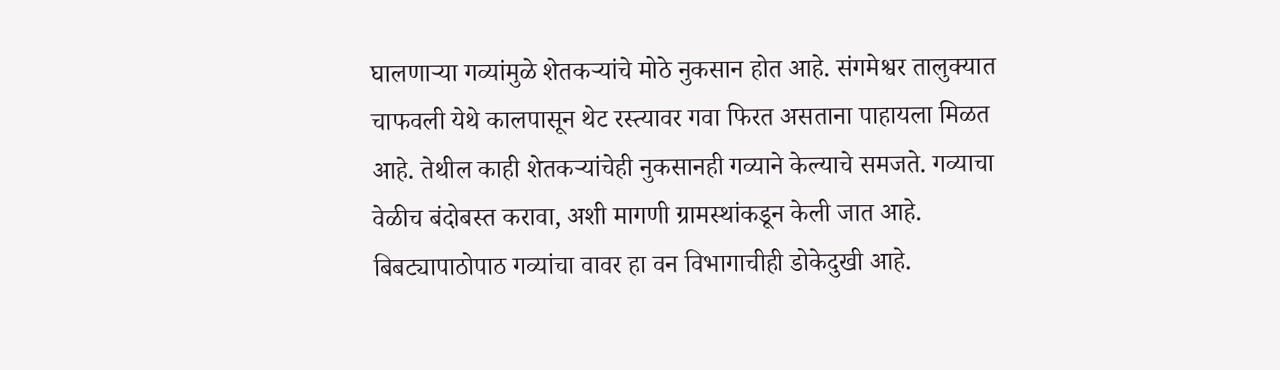घालणाऱ्या गव्यांमुळे शेतकऱ्यांचे मोठे नुकसान होत आहे. संगमेश्वर तालुक्यात चाफवली येथे कालपासून थेट रस्त्यावर गवा फिरत असताना पाहायला मिळत आहे. तेथील काही शेतकऱ्यांचेही नुकसानही गव्याने केल्याचे समजते. गव्याचा वेळीच बंदोबस्त करावा, अशी मागणी ग्रामस्थांकडून केली जात आहे. बिबट्यापाठोपाठ गव्यांचा वावर हा वन विभागाचीही डोकेदुखी आहे.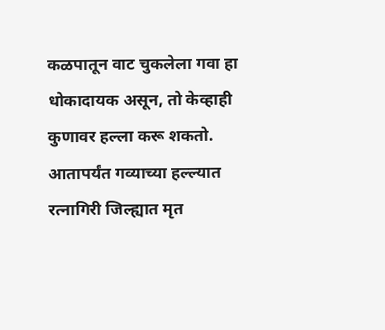कळपातून वाट चुकलेला गवा हा धोकादायक असून, तो केव्हाही कुणावर हल्ला करू शकतो. आतापर्यंत गव्याच्या हल्ल्यात रत्नागिरी जिल्ह्यात मृत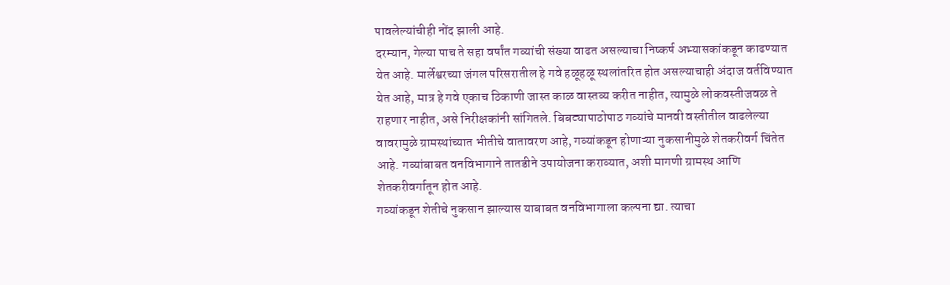पावलेल्यांचीही नोंद झाली आहे.
दरम्यान, गेल्या पाच ते सहा वर्षांत गव्यांची संख्या वाढत असल्याचा निष्कर्ष अभ्यासकांकडून काढण्यात येत आहे. मार्लेश्वरच्या जंगल परिसरातील हे गवे हळूहळू स्थलांतरित होत असल्याचाही अंदाज वर्तविण्यात येत आहे, मात्र हे गवे एकाच ठिकाणी जास्त काळ वास्तव्य करीत नाहीत, त्यामुळे लोकवस्तीजवळ ते राहणार नाहीत, असे निरीक्षकांनी सांगितले. बिबट्यापाठोपाठ गव्यांचे मानवी वस्तीतील वाढलेल्या वावरामुळे ग्रामस्थांच्यात भीतीचे वातावरण आहे, गव्यांकडून होणाऱ्या नुकसानीमुळे शेतकरीवर्ग चिंतेत आहे. गव्यांबाबत वनविभागाने तातडीने उपायोजना कराव्यात, अशी मागणी ग्रामस्थ आणि शेतकरीवर्गातून होत आहे.
गव्यांकडून शेतीचे नुकसान झाल्यास याबाबत वनविभागाला कल्पना द्या. त्याचा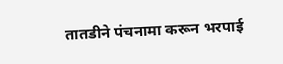तातडीने पंचनामा करून भरपाई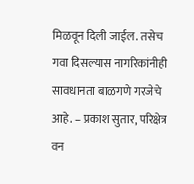मिळवून दिली जाईल. तसेच गवा दिसल्यास नागरिकांनीही सावधानता बाळगणे गरजेचे आहे. – प्रकाश सुतार, परिक्षेत्र वन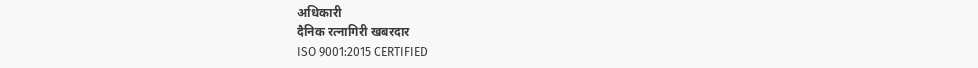अधिकारी
दैनिक रत्नागिरी खबरदार
ISO 9001:2015 CERTIFIED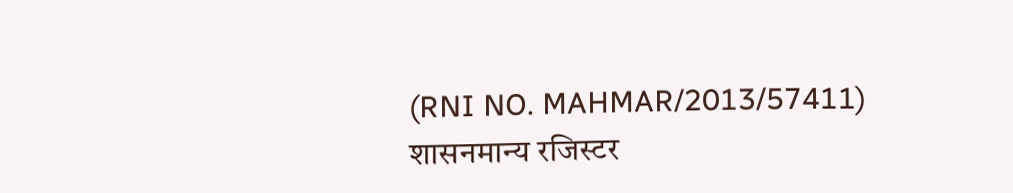(RNI NO. MAHMAR/2013/57411)
शासनमान्य रजिस्टर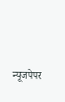न्यूजपेपर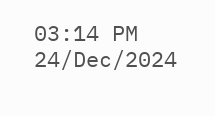03:14 PM 24/Dec/2024